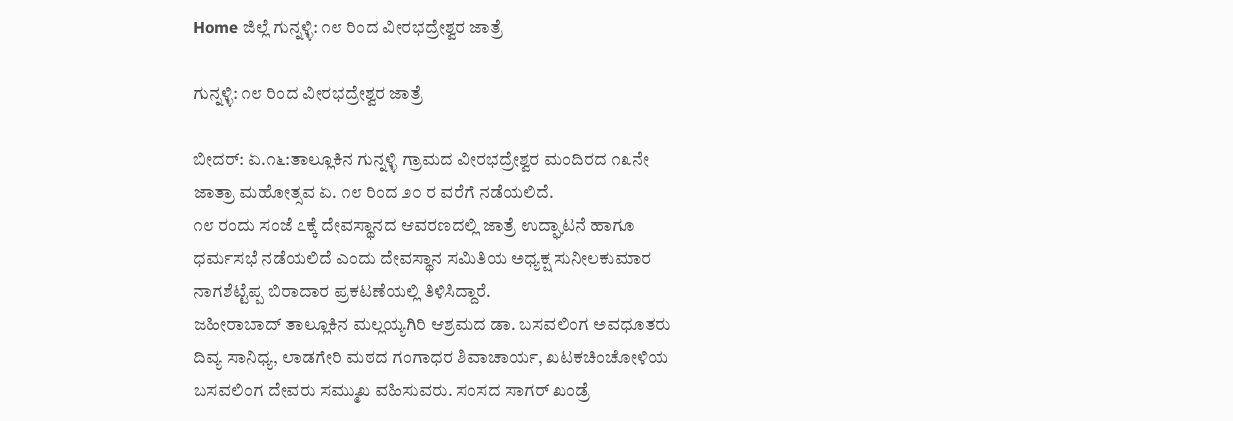Home ಜಿಲ್ಲೆ ಗುನ್ನಳ್ಳಿ: ೧೮ ರಿಂದ ವೀರಭದ್ರೇಶ್ವರ ಜಾತ್ರೆ

ಗುನ್ನಳ್ಳಿ: ೧೮ ರಿಂದ ವೀರಭದ್ರೇಶ್ವರ ಜಾತ್ರೆ

ಬೀದರ್: ಏ.೧೬:ತಾಲ್ಲೂಕಿನ ಗುನ್ನಳ್ಳಿ ಗ್ರಾಮದ ವೀರಭದ್ರೇಶ್ವರ ಮಂದಿರದ ೧೩ನೇ ಜಾತ್ರಾ ಮಹೋತ್ಸವ ಏ. ೧೮ ರಿಂದ ೨೦ ರ ವರೆಗೆ ನಡೆಯಲಿದೆ.
೧೮ ರಂದು ಸಂಜೆ ೭ಕ್ಕೆ ದೇವಸ್ಥಾನದ ಆವರಣದಲ್ಲಿ ಜಾತ್ರೆ ಉದ್ಘಾಟನೆ ಹಾಗೂ ಧರ್ಮಸಭೆ ನಡೆಯಲಿದೆ ಎಂದು ದೇವಸ್ಥಾನ ಸಮಿತಿಯ ಅಧ್ಯಕ್ಷ ಸುನೀಲಕುಮಾರ ನಾಗಶೆಟ್ಟೆಪ್ಪ ಬಿರಾದಾರ ಪ್ರಕಟಣೆಯಲ್ಲಿ ತಿಳಿಸಿದ್ದಾರೆ.
ಜಹೀರಾಬಾದ್ ತಾಲ್ಲೂಕಿನ ಮಲ್ಲಯ್ಯಗಿರಿ ಆಶ್ರಮದ ಡಾ. ಬಸವಲಿಂಗ ಅವಧೂತರು ದಿವ್ಯ ಸಾನಿಧ್ಯ, ಲಾಡಗೇರಿ ಮಠದ ಗಂಗಾಧರ ಶಿವಾಚಾರ್ಯ, ಖಟಕಚಿಂಚೋಳಿಯ ಬಸವಲಿಂಗ ದೇವರು ಸಮ್ಮುಖ ವಹಿಸುವರು. ಸಂಸದ ಸಾಗರ್ ಖಂಡ್ರೆ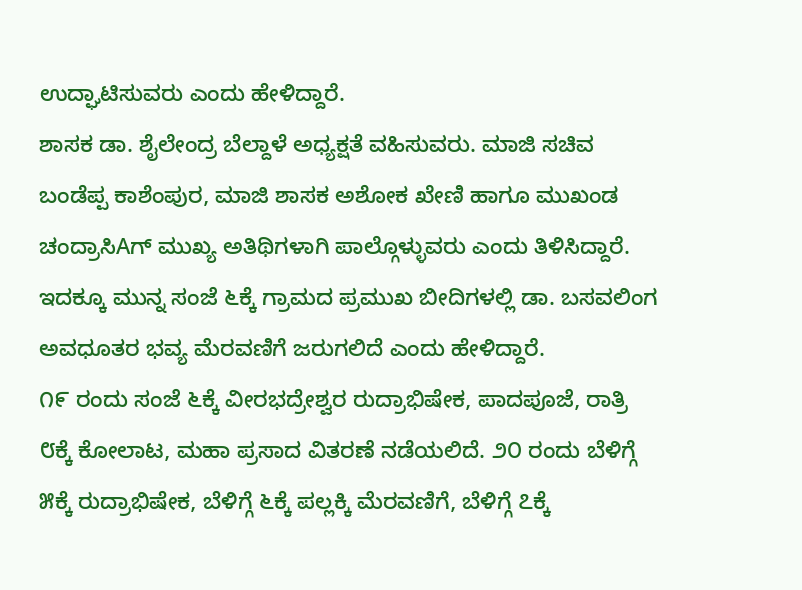ಉದ್ಘಾಟಿಸುವರು ಎಂದು ಹೇಳಿದ್ದಾರೆ.
ಶಾಸಕ ಡಾ. ಶೈಲೇಂದ್ರ ಬೆಲ್ದಾಳೆ ಅಧ್ಯಕ್ಷತೆ ವಹಿಸುವರು. ಮಾಜಿ ಸಚಿವ ಬಂಡೆಪ್ಪ ಕಾಶೆಂಪುರ, ಮಾಜಿ ಶಾಸಕ ಅಶೋಕ ಖೇಣಿ ಹಾಗೂ ಮುಖಂಡ ಚಂದ್ರಾಸಿAಗ್ ಮುಖ್ಯ ಅತಿಥಿಗಳಾಗಿ ಪಾಲ್ಗೊಳ್ಳುವರು ಎಂದು ತಿಳಿಸಿದ್ದಾರೆ.
ಇದಕ್ಕೂ ಮುನ್ನ ಸಂಜೆ ೬ಕ್ಕೆ ಗ್ರಾಮದ ಪ್ರಮುಖ ಬೀದಿಗಳಲ್ಲಿ ಡಾ. ಬಸವಲಿಂಗ ಅವಧೂತರ ಭವ್ಯ ಮೆರವಣಿಗೆ ಜರುಗಲಿದೆ ಎಂದು ಹೇಳಿದ್ದಾರೆ.
೧೯ ರಂದು ಸಂಜೆ ೬ಕ್ಕೆ ವೀರಭದ್ರೇಶ್ವರ ರುದ್ರಾಭಿಷೇಕ, ಪಾದಪೂಜೆ, ರಾತ್ರಿ ೮ಕ್ಕೆ ಕೋಲಾಟ, ಮಹಾ ಪ್ರಸಾದ ವಿತರಣೆ ನಡೆಯಲಿದೆ. ೨೦ ರಂದು ಬೆಳಿಗ್ಗೆ ೫ಕ್ಕೆ ರುದ್ರಾಭಿಷೇಕ, ಬೆಳಿಗ್ಗೆ ೬ಕ್ಕೆ ಪಲ್ಲಕ್ಕಿ ಮೆರವಣಿಗೆ, ಬೆಳಿಗ್ಗೆ ೭ಕ್ಕೆ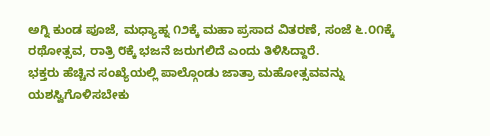ಅಗ್ನಿ ಕುಂಡ ಪೂಜೆ, ಮಧ್ಯಾಹ್ನ ೧೨ಕ್ಕೆ ಮಹಾ ಪ್ರಸಾದ ವಿತರಣೆ, ಸಂಜೆ ೬.೦೧ಕ್ಕೆ ರಥೋತ್ಸವ, ರಾತ್ರಿ ೮ಕ್ಕೆ ಭಜನೆ ಜರುಗಲಿದೆ ಎಂದು ತಿಳಿಸಿದ್ದಾರೆ.
ಭಕ್ತರು ಹೆಚ್ಚಿನ ಸಂಖ್ಯೆಯಲ್ಲಿ ಪಾಲ್ಗೊಂಡು ಜಾತ್ರಾ ಮಹೋತ್ಸವವನ್ನು ಯಶಸ್ವಿಗೊಳಿಸಬೇಕು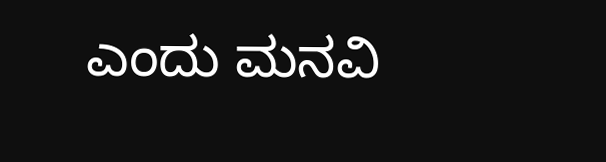ಎಂದು ಮನವಿ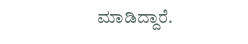ಮಾಡಿದ್ದಾರೆ.